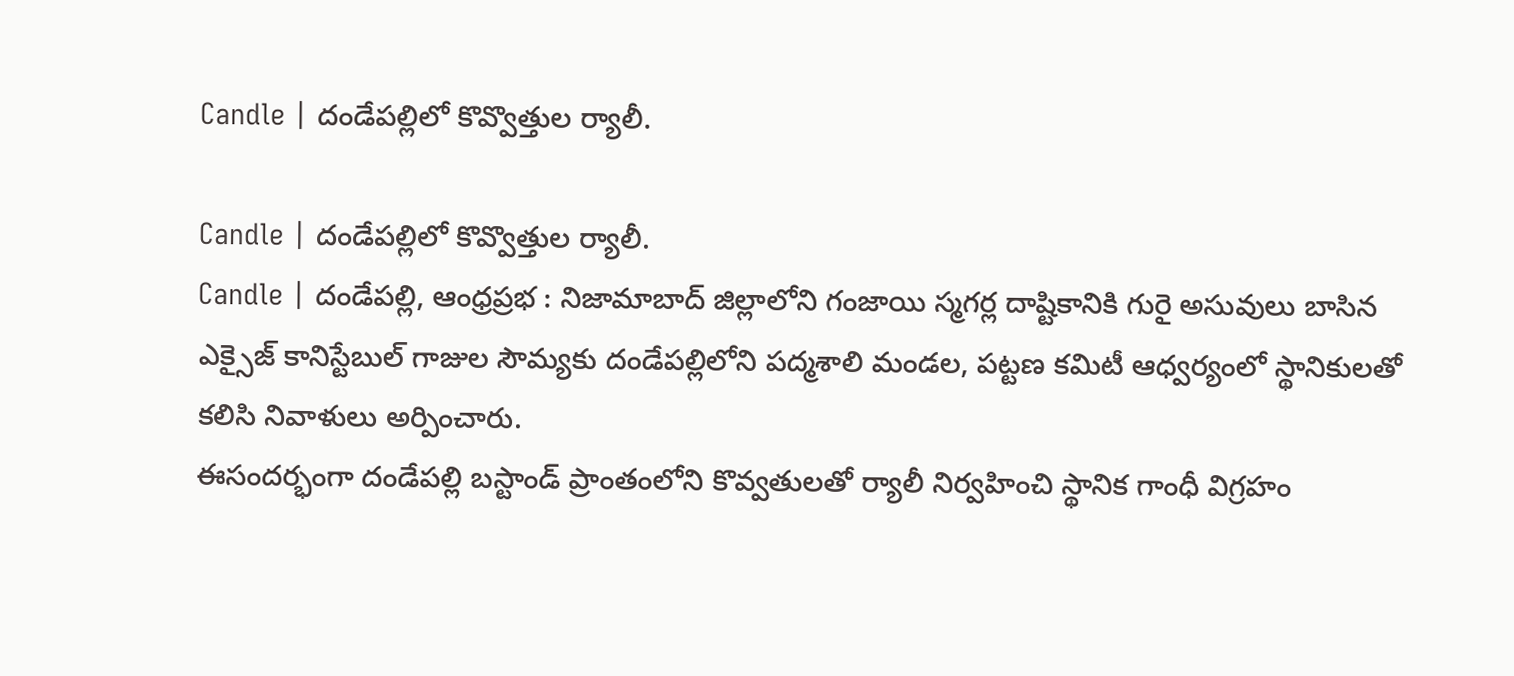Candle | దండేపల్లిలో కొవ్వొత్తుల ర్యాలీ.

Candle | దండేపల్లిలో కొవ్వొత్తుల ర్యాలీ.
Candle | దండేపల్లి, ఆంధ్రప్రభ : నిజామాబాద్ జిల్లాలోని గంజాయి స్మగర్ల దాష్టికానికి గురై అసువులు బాసిన ఎక్సైజ్ కానిస్టేబుల్ గాజుల సౌమ్యకు దండేపల్లిలోని పద్మశాలి మండల, పట్టణ కమిటీ ఆధ్వర్యంలో స్థానికులతో కలిసి నివాళులు అర్పించారు.
ఈసందర్భంగా దండేపల్లి బస్టాండ్ ప్రాంతంలోని కొవ్వతులతో ర్యాలీ నిర్వహించి స్థానిక గాంధీ విగ్రహం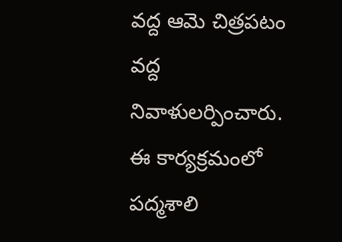వద్ద ఆమె చిత్రపటం వద్ద నివాళులర్పించారు. ఈ కార్యక్రమంలో పద్మశాలి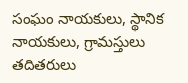సంఘం నాయకులు, స్థానిక నాయకులు, గ్రామస్తులు తదితరులు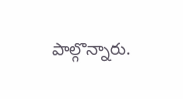పాల్గొన్నారు.